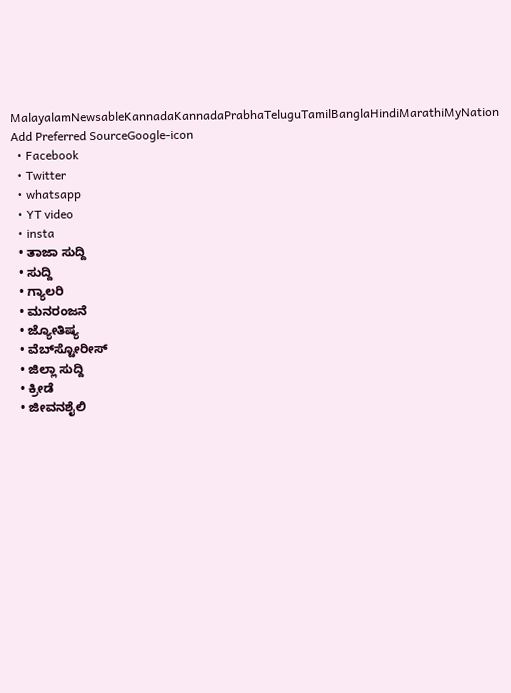MalayalamNewsableKannadaKannadaPrabhaTeluguTamilBanglaHindiMarathiMyNation
Add Preferred SourceGoogle-icon
  • Facebook
  • Twitter
  • whatsapp
  • YT video
  • insta
  • ತಾಜಾ ಸುದ್ದಿ
  • ಸುದ್ದಿ
  • ಗ್ಯಾಲರಿ
  • ಮನರಂಜನೆ
  • ಜ್ಯೋತಿಷ್ಯ
  • ವೆಬ್‌ಸ್ಟೋರೀಸ್
  • ಜಿಲ್ಲಾ ಸುದ್ದಿ
  • ಕ್ರೀಡೆ
  • ಜೀವನಶೈಲಿ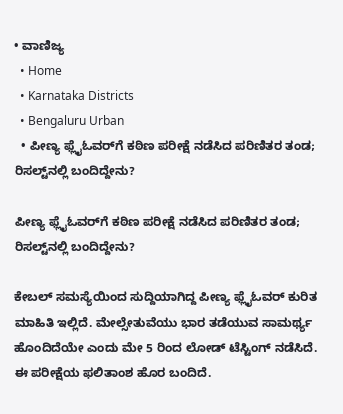• ವಾಣಿಜ್ಯ
  • Home
  • Karnataka Districts
  • Bengaluru Urban
  • ಪೀಣ್ಯ ಫ್ಲೈಓವರ್‌ಗೆ ಕಠಿಣ ಪರೀಕ್ಷೆ ನಡೆಸಿದ ಪರಿಣಿತರ ತಂಡ; ರಿಸಲ್ಟ್‌ನಲ್ಲಿ ಬಂದಿದ್ದೇನು?

ಪೀಣ್ಯ ಫ್ಲೈಓವರ್‌ಗೆ ಕಠಿಣ ಪರೀಕ್ಷೆ ನಡೆಸಿದ ಪರಿಣಿತರ ತಂಡ; ರಿಸಲ್ಟ್‌ನಲ್ಲಿ ಬಂದಿದ್ದೇನು?

ಕೇಬಲ್ ಸಮಸ್ಯೆಯಿಂದ ಸುದ್ದಿಯಾಗಿದ್ದ ಪೀಣ್ಯ ಫ್ಲೈಓವರ್ ಕುರಿತ ಮಾಹಿತಿ ಇಲ್ಲಿದೆ. ಮೇಲ್ಸೇತುವೆಯು ಭಾರ ತಡೆಯುವ ಸಾಮರ್ಥ್ಯ ಹೊಂದಿದೆಯೇ ಎಂದು ಮೇ 5 ರಿಂದ ಲೋಡ್‌ ಟೆಸ್ಟಿಂಗ್‌ ನಡೆಸಿದೆ. ಈ ಪರೀಕ್ಷೆಯ ಫಲಿತಾಂಶ ಹೊರ ಬಂದಿದೆ.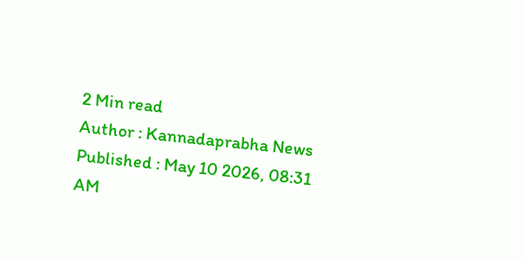2 Min read
Author : Kannadaprabha News
Published : May 10 2026, 08:31 AM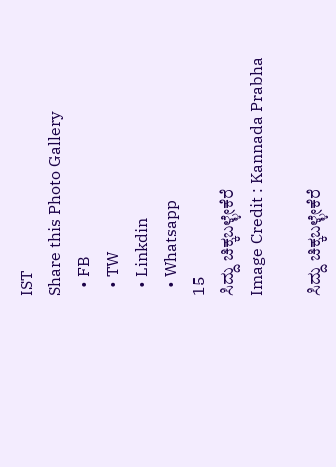IST
Share this Photo Gallery
  • FB
  • TW
  • Linkdin
  • Whatsapp
15
ಸಿದ್ದು ಚಿಕ್ಕಬಳ್ಳೇಕೆರೆ
Image Credit : Kannada Prabha

ಸಿದ್ದು ಚಿಕ್ಕಬಳ್ಳೇಕೆರೆ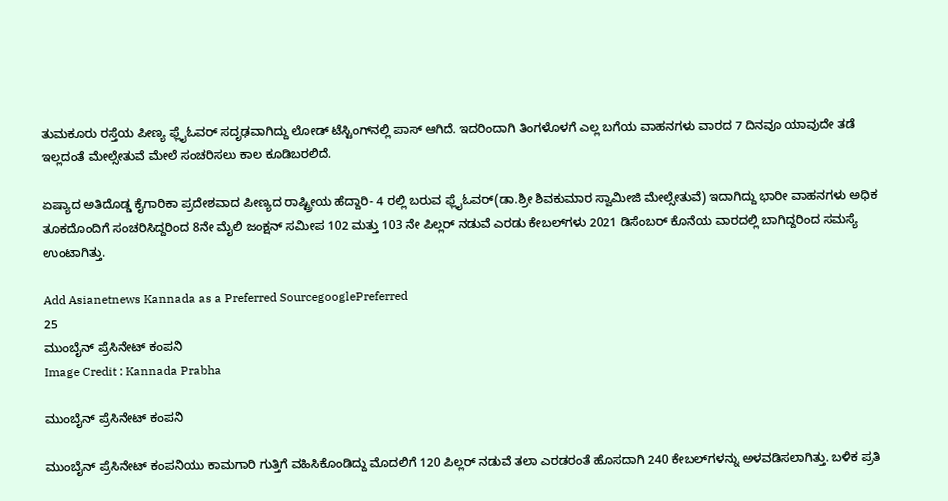ತುಮಕೂರು ರಸ್ತೆಯ ಪೀಣ್ಯ ಫ್ಲೈಓವರ್‌ ಸದೃಢವಾಗಿದ್ದು ಲೋಡ್‌ ಟೆಸ್ಟಿಂಗ್‌ನಲ್ಲಿ ಪಾಸ್‌ ಆಗಿದೆ. ಇದರಿಂದಾಗಿ ತಿಂಗಳೊಳಗೆ ಎಲ್ಲ ಬಗೆಯ ವಾಹನಗಳು ವಾರದ 7 ದಿನವೂ ಯಾವುದೇ ತಡೆ ಇಲ್ಲದಂತೆ ಮೇಲ್ಸೇತುವೆ ಮೇಲೆ ಸಂಚರಿಸಲು ಕಾಲ ಕೂಡಿಬರಲಿದೆ.

ಏಷ್ಯಾದ ಅತಿದೊಡ್ಡ ಕೈಗಾರಿಕಾ ಪ್ರದೇಶವಾದ ಪೀಣ್ಯದ ರಾಷ್ಟ್ರೀಯ ಹೆದ್ದಾರಿ- 4 ರಲ್ಲಿ ಬರುವ ಫ್ಲೈಓವರ್‌(ಡಾ.ಶ್ರೀ ಶಿವಕುಮಾರ ಸ್ವಾಮೀಜಿ ಮೇಲ್ಸೇತುವೆ) ಇದಾಗಿದ್ದು ಭಾರೀ ವಾಹನಗಳು ಅಧಿಕ ತೂಕದೊಂದಿಗೆ ಸಂಚರಿಸಿದ್ದರಿಂದ 8ನೇ ಮೈಲಿ ಜಂಕ್ಷನ್‌ ಸಮೀಪ 102 ಮತ್ತು 103 ನೇ ಪಿಲ್ಲರ್‌ ನಡುವೆ ಎರಡು ಕೇಬಲ್‌ಗಳು 2021 ಡಿಸೆಂಬರ್‌ ಕೊನೆಯ ವಾರದಲ್ಲಿ ಬಾಗಿದ್ದರಿಂದ ಸಮಸ್ಯೆ ಉಂಟಾಗಿತ್ತು.

Add Asianetnews Kannada as a Preferred SourcegooglePreferred
25
ಮುಂಬೈನ್ ಪ್ರೆಸಿನೇಟ್‌ ಕಂಪನಿ
Image Credit : Kannada Prabha

ಮುಂಬೈನ್ ಪ್ರೆಸಿನೇಟ್‌ ಕಂಪನಿ

ಮುಂಬೈನ್ ಪ್ರೆಸಿನೇಟ್‌ ಕಂಪನಿಯು ಕಾಮಗಾರಿ ಗುತ್ತಿಗೆ ವಹಿಸಿಕೊಂಡಿದ್ದು ಮೊದಲಿಗೆ 120 ಪಿಲ್ಲರ್‌ ನಡುವೆ ತಲಾ ಎರಡರಂತೆ ಹೊಸದಾಗಿ 240 ಕೇಬಲ್‌ಗಳನ್ನು ಅಳವಡಿಸಲಾಗಿತ್ತು. ಬಳಿಕ ಪ್ರತಿ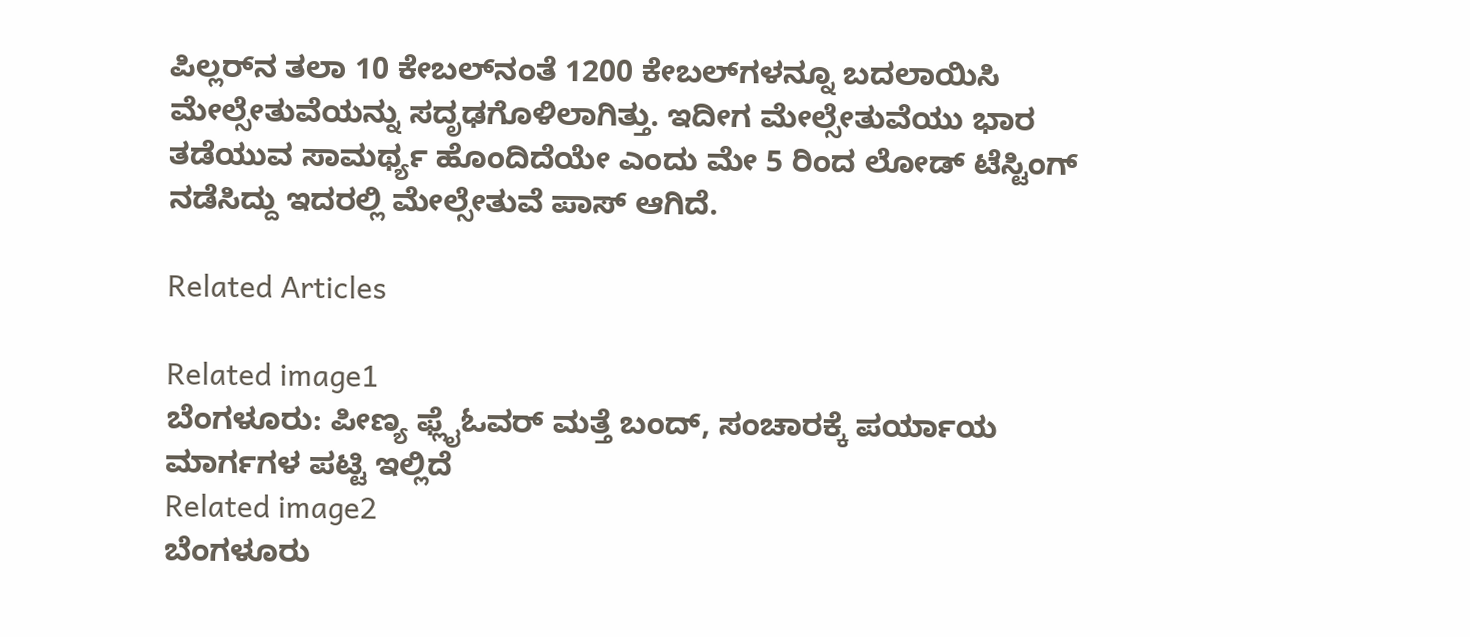ಪಿಲ್ಲರ್‌ನ ತಲಾ 10 ಕೇಬಲ್‌ನಂತೆ 1200 ಕೇಬಲ್‌ಗಳನ್ನೂ ಬದಲಾಯಿಸಿ ಮೇಲ್ಸೇತುವೆಯನ್ನು ಸದೃಢಗೊಳಿಲಾಗಿತ್ತು. ಇದೀಗ ಮೇಲ್ಸೇತುವೆಯು ಭಾರ ತಡೆಯುವ ಸಾಮರ್ಥ್ಯ ಹೊಂದಿದೆಯೇ ಎಂದು ಮೇ 5 ರಿಂದ ಲೋಡ್‌ ಟೆಸ್ಟಿಂಗ್‌ ನಡೆಸಿದ್ದು ಇದರಲ್ಲಿ ಮೇಲ್ಸೇತುವೆ ಪಾಸ್‌ ಆಗಿದೆ.

Related Articles

Related image1
ಬೆಂಗಳೂರು: ಪೀಣ್ಯ ಫ್ಲೈಓವರ್ ಮತ್ತೆ ಬಂದ್, ಸಂಚಾರಕ್ಕೆ ಪರ್ಯಾಯ ಮಾರ್ಗಗಳ ಪಟ್ಟಿ ಇಲ್ಲಿದೆ
Related image2
ಬೆಂಗಳೂರು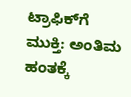ಟ್ರಾಫಿಕ್‌ಗೆ ಮುಕ್ತಿ: ಅಂತಿಮ ಹಂತಕ್ಕೆ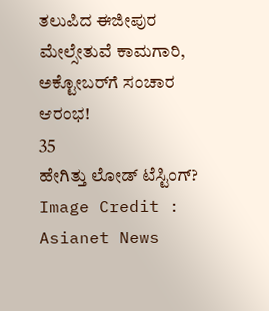ತಲುಪಿದ ಈಜೀಪುರ ಮೇಲ್ಸೇತುವೆ ಕಾಮಗಾರಿ, ಅಕ್ಟೋಬರ್‌ಗೆ ಸಂಚಾರ ಆರಂಭ!
35
ಹೇಗಿತ್ತು ಲೋಡ್‌ ಟೆಸ್ಟಿಂಗ್‌?
Image Credit : Asianet News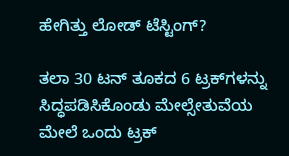ಹೇಗಿತ್ತು ಲೋಡ್‌ ಟೆಸ್ಟಿಂಗ್‌?

ತಲಾ 30 ಟನ್‌ ತೂಕದ 6 ಟ್ರಕ್‌ಗಳನ್ನು ಸಿದ್ಧಪಡಿಸಿಕೊಂಡು ಮೇಲ್ಸೇತುವೆಯ ಮೇಲೆ ಒಂದು ಟ್ರಕ್‌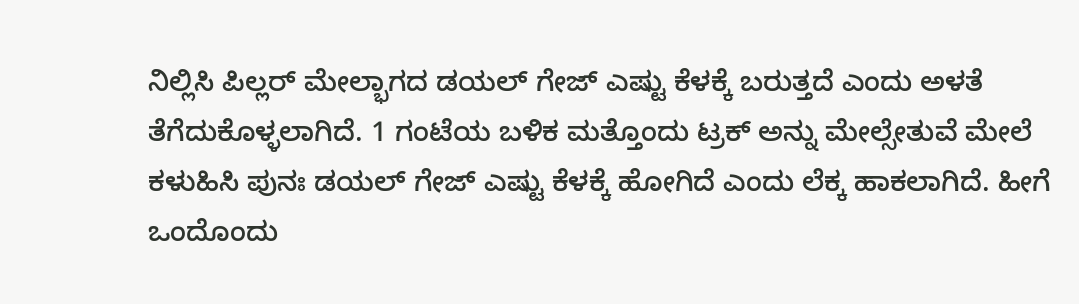ನಿಲ್ಲಿಸಿ ಪಿಲ್ಲರ್‌ ಮೇಲ್ಭಾಗದ ಡಯಲ್‌ ಗೇಜ್‌ ಎಷ್ಟು ಕೆಳಕ್ಕೆ ಬರುತ್ತದೆ ಎಂದು ಅಳತೆ ತೆಗೆದುಕೊಳ್ಳಲಾಗಿದೆ. 1 ಗಂಟೆಯ ಬಳಿಕ ಮತ್ತೊಂದು ಟ್ರಕ್‌ ಅನ್ನು ಮೇಲ್ಸೇತುವೆ ಮೇಲೆ ಕಳುಹಿಸಿ ಪುನಃ ಡಯಲ್‌ ಗೇಜ್‌ ಎಷ್ಟು ಕೆಳಕ್ಕೆ ಹೋಗಿದೆ ಎಂದು ಲೆಕ್ಕ ಹಾಕಲಾಗಿದೆ. ಹೀಗೆ ಒಂದೊಂದು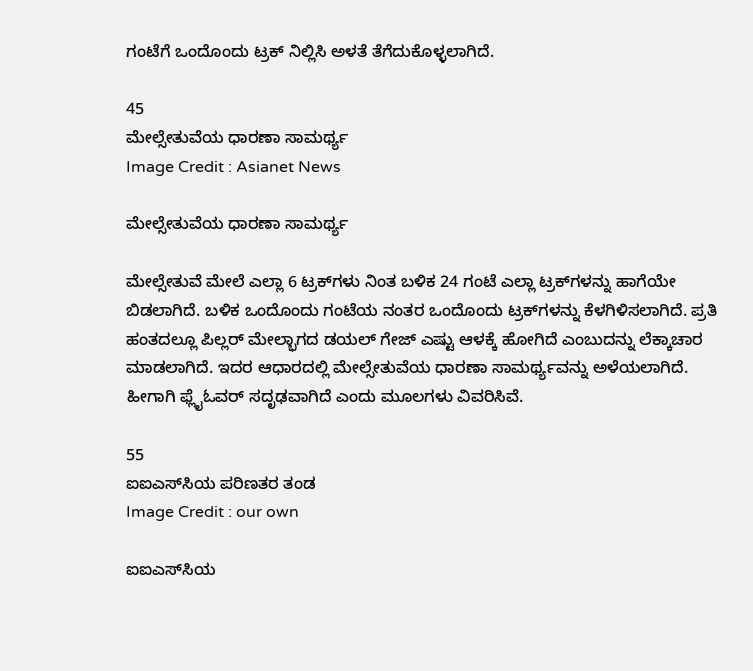ಗಂಟೆಗೆ ಒಂದೊಂದು ಟ್ರಕ್‌ ನಿಲ್ಲಿಸಿ ಅಳತೆ ತೆಗೆದುಕೊಳ್ಳಲಾಗಿದೆ.

45
ಮೇಲ್ಸೇತುವೆಯ ಧಾರಣಾ ಸಾಮರ್ಥ್ಯ
Image Credit : Asianet News

ಮೇಲ್ಸೇತುವೆಯ ಧಾರಣಾ ಸಾಮರ್ಥ್ಯ

ಮೇಲ್ಸೇತುವೆ ಮೇಲೆ ಎಲ್ಲಾ 6 ಟ್ರಕ್‌ಗಳು ನಿಂತ ಬಳಿಕ 24 ಗಂಟೆ ಎಲ್ಲಾ ಟ್ರಕ್‌ಗಳನ್ನು ಹಾಗೆಯೇ ಬಿಡಲಾಗಿದೆ. ಬಳಿಕ ಒಂದೊಂದು ಗಂಟೆಯ ನಂತರ ಒಂದೊಂದು ಟ್ರಕ್‌ಗಳನ್ನು ಕೆಳಗಿಳಿಸಲಾಗಿದೆ. ಪ್ರತಿ ಹಂತದಲ್ಲೂ ಪಿಲ್ಲರ್‌ ಮೇಲ್ಭಾಗದ ಡಯಲ್‌ ಗೇಜ್‌ ಎಷ್ಟು ಆಳಕ್ಕೆ ಹೋಗಿದೆ ಎಂಬುದನ್ನು ಲೆಕ್ಕಾಚಾರ ಮಾಡಲಾಗಿದೆ. ಇದರ ಆಧಾರದಲ್ಲಿ ಮೇಲ್ಸೇತುವೆಯ ಧಾರಣಾ ಸಾಮರ್ಥ್ಯವನ್ನು ಅಳೆಯಲಾಗಿದೆ. ಹೀಗಾಗಿ ಫ್ಲೈಓವರ್‌ ಸದೃಢವಾಗಿದೆ ಎಂದು ಮೂಲಗಳು ವಿವರಿಸಿವೆ.

55
ಐಐಎಸ್‌ಸಿಯ ಪರಿಣತರ ತಂಡ
Image Credit : our own

ಐಐಎಸ್‌ಸಿಯ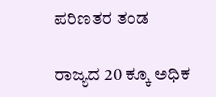ಪರಿಣತರ ತಂಡ

ರಾಜ್ಯದ 20 ಕ್ಕೂ ಅಧಿಕ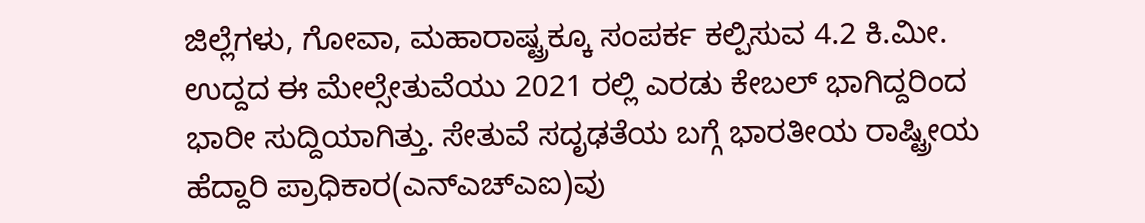ಜಿಲ್ಲೆಗಳು, ಗೋವಾ, ಮಹಾರಾಷ್ಟ್ರಕ್ಕೂ ಸಂಪರ್ಕ ಕಲ್ಪಿಸುವ 4.2 ಕಿ.ಮೀ. ಉದ್ದದ ಈ ಮೇಲ್ಸೇತುವೆಯು 2021 ರಲ್ಲಿ ಎರಡು ಕೇಬಲ್‌ ಭಾಗಿದ್ದರಿಂದ ಭಾರೀ ಸುದ್ದಿಯಾಗಿತ್ತು. ಸೇತುವೆ ಸದೃಢತೆಯ ಬಗ್ಗೆ ಭಾರತೀಯ ರಾಷ್ಟ್ರೀಯ ಹೆದ್ದಾರಿ ಪ್ರಾಧಿಕಾರ(ಎನ್‌ಎಚ್‌ಎಐ)ವು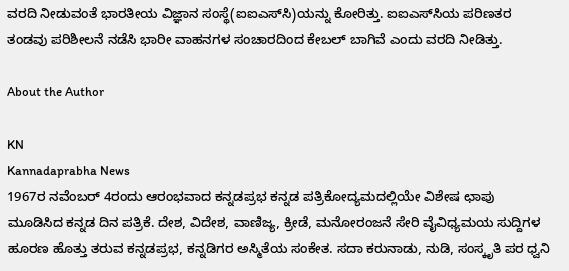ವರದಿ ನೀಡುವಂತೆ ಭಾರತೀಯ ವಿಜ್ಞಾನ ಸಂಸ್ಥೆ(ಐಐಎಸ್‌ಸಿ)ಯನ್ನು ಕೋರಿತ್ತು. ಐಐಎಸ್‌ಸಿಯ ಪರಿಣತರ ತಂಡವು ಪರಿಶೀಲನೆ ನಡೆಸಿ ಭಾರೀ ವಾಹನಗಳ ಸಂಚಾರದಿಂದ ಕೇಬಲ್‌ ಬಾಗಿವೆ ಎಂದು ವರದಿ ನೀಡಿತ್ತು.

About the Author

KN
Kannadaprabha News
1967ರ ನವೆಂಬರ್ 4ರಂದು ಆರಂಭವಾದ ಕನ್ನಡಪ್ರಭ ಕನ್ನಡ ಪತ್ರಿಕೋದ್ಯಮದಲ್ಲಿಯೇ ವಿಶೇಷ ಛಾಪು ಮೂಡಿಸಿದ ಕನ್ನಡ ದಿನ ಪತ್ರಿಕೆ. ದೇಶ, ವಿದೇಶ, ವಾಣಿಜ್ಯ, ಕ್ರೀಡೆ, ಮನೋರಂಜನೆ ಸೇರಿ ವೈವಿಧ್ಯಮಯ ಸುದ್ದಿಗಳ ಹೂರಣ ಹೊತ್ತು ತರುವ ಕನ್ನಡಪ್ರಭ, ಕನ್ನಡಿಗರ ಅಸ್ಮಿತೆಯ ಸಂಕೇತ. ಸದಾ ಕರುನಾಡು, ನುಡಿ, ಸಂಸ್ಕೃತಿ ಪರ ಧ್ವನಿ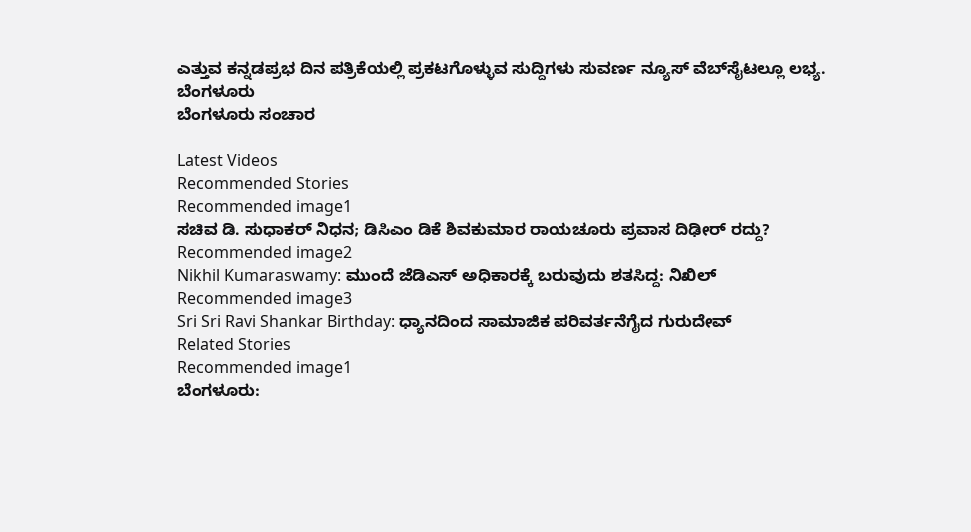ಎತ್ತುವ ಕನ್ನಡಪ್ರಭ ದಿನ ಪತ್ರಿಕೆಯಲ್ಲಿ ಪ್ರಕಟಗೊಳ್ಳುವ ಸುದ್ದಿಗಳು ಸುವರ್ಣ ನ್ಯೂಸ್ ವೆಬ್‌ಸೈಟಲ್ಲೂ ಲಭ್ಯ.
ಬೆಂಗಳೂರು
ಬೆಂಗಳೂರು ಸಂಚಾರ

Latest Videos
Recommended Stories
Recommended image1
ಸಚಿವ ಡಿ. ಸುಧಾಕರ್ ನಿಧನ; ಡಿಸಿಎಂ ಡಿಕೆ ಶಿವಕುಮಾರ ರಾಯಚೂರು ಪ್ರವಾಸ ದಿಢೀರ್ ರದ್ದು?
Recommended image2
Nikhil Kumaraswamy: ಮುಂದೆ ಜೆಡಿಎಸ್ ಅಧಿಕಾರಕ್ಕೆ ಬರುವುದು ಶತಸಿದ್ದ: ನಿಖಿಲ್
Recommended image3
Sri Sri Ravi Shankar Birthday: ಧ್ಯಾನದಿಂದ ಸಾಮಾಜಿಕ ಪರಿವರ್ತನೆಗೈದ ಗುರುದೇವ್
Related Stories
Recommended image1
ಬೆಂಗಳೂರು: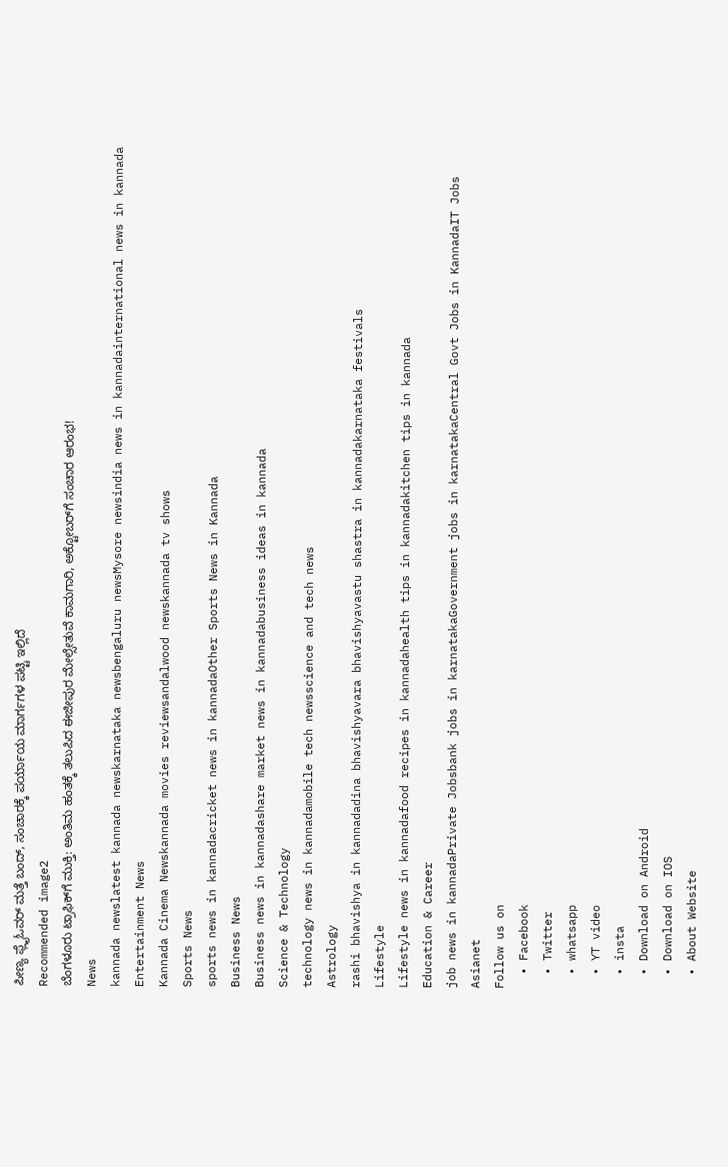ಪೀಣ್ಯ ಫ್ಲೈಓವರ್ ಮತ್ತೆ ಬಂದ್, ಸಂಚಾರಕ್ಕೆ ಪರ್ಯಾಯ ಮಾರ್ಗಗಳ ಪಟ್ಟಿ ಇಲ್ಲಿದೆ
Recommended image2
ಬೆಂಗಳೂರು ಟ್ರಾಫಿಕ್‌ಗೆ ಮುಕ್ತಿ: ಅಂತಿಮ ಹಂತಕ್ಕೆ ತಲುಪಿದ ಈಜೀಪುರ ಮೇಲ್ಸೇತುವೆ ಕಾಮಗಾರಿ, ಅಕ್ಟೋಬರ್‌ಗೆ ಸಂಚಾರ ಆರಂಭ!
News
kannada newslatest kannada newskarnataka newsbengaluru newsMysore newsindia news in kannadainternational news in kannada
Entertainment News
Kannada Cinema Newskannada movies reviewsandalwood newskannada tv shows
Sports News
sports news in kannadacricket news in kannadaOther Sports News in Kannada
Business News
Business news in kannadashare market news in kannadabusiness ideas in kannada
Science & Technology
technology news in kannadamobile tech newsscience and tech news
Astrology
rashi bhavishya in kannadadina bhavishyavara bhavishyavastu shastra in kannadakarnataka festivals
Lifestyle
Lifestyle news in kannadafood recipes in kannadahealth tips in kannadakitchen tips in kannada
Education & Career
job news in kannadaPrivate Jobsbank jobs in karnatakaGovernment jobs in karnatakaCentral Govt Jobs in KannadaIT Jobs
Asianet
Follow us on
  • Facebook
  • Twitter
  • whatsapp
  • YT video
  • insta
  • Download on Android
  • Download on IOS
  • About Website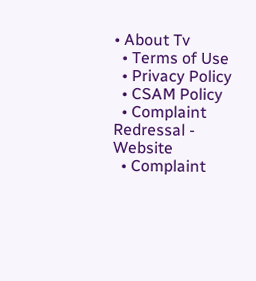• About Tv
  • Terms of Use
  • Privacy Policy
  • CSAM Policy
  • Complaint Redressal - Website
  • Complaint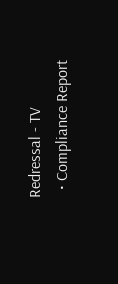Redressal - TV
  • Compliance Report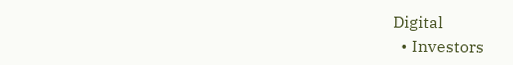Digital
  • Investors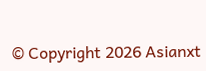© Copyright 2026 Asianxt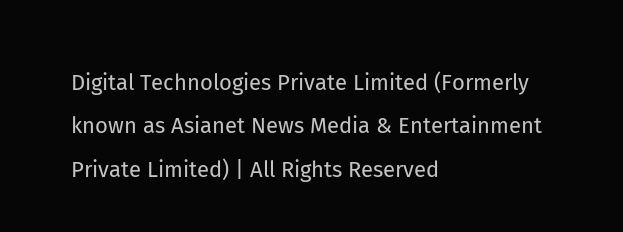Digital Technologies Private Limited (Formerly known as Asianet News Media & Entertainment Private Limited) | All Rights Reserved